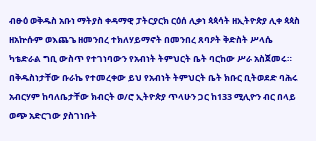ብፁዕ ወቅዱስ አቡነ ማትያስ ቀዳማዊ ፓትርያርክ ርዕሰ ሊቃነ ጳጳሳት ዘኢትዮጵያ ሊቀ ጳጳስ ዘአኵሱም ወእጨጌ ዘመንበረ ተክለሃይማኖት በመንበረ ጸባዖት ቅድስት ሥላሴ ካቴድራል ግቢ ውስጥ የተገነባውን የአብነት ትምህርት ቤት ባርከው ሥራ አስጀመሩ።
በቅዱስነታቸው ቡራኬ የተመረቀው ይህ የአብነት ትምህርት ቤት ክቡር ቢትወደድ ባሕሩ አብርሃም ከባለቤታቸው ክብርት ወ/ሮ ኢትዮጵያ ጥላሁን ጋር ከ133 ሚሊዮን ብር በላይ ወጭ አድርገው ያስገነቡት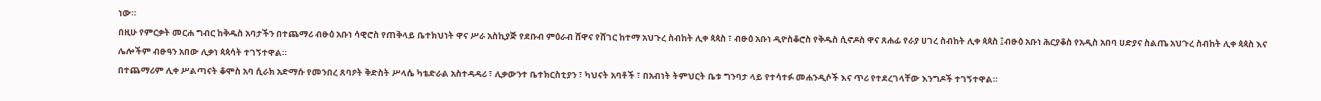ነው።
በዚሁ የምርቃት መርሐ ግብር ከቅዱስ አባታችን በተጨማሪ ብፁዕ አቡነ ሳዊሮስ የጠቅላይ ቤተክህነት ዋና ሥራ አስኪያጅ የደቡብ ምዕራብ ሸዋና የሸገር ከተማ አህጉረ ስብከት ሊቀ ጳጳስ ፣ ብፁዕ አቡነ ዲዮስቆሮስ የቅዱስ ሲኖዶስ ዋና ጸሐፊ የራያ ሀገረ ስብከት ሊቀ ጳጳስ ፤ብፁዕ አቡነ ሕርያቆስ የአዲስ አበባ ሀድያና ስልጤ አህጉረ ስብከት ሊቀ ጳጳስ እና ሌሎችም ብፁዓን አበው ሊቃነ ጳጳሳት ተገኝተዋል።
በተጨማሪም ሊቀ ሥልጣናት ቆሞስ አባ ሲራክ አድማሱ የመንበረ ጸባዖት ቅድስት ሥላሴ ካቴድራል አስተዳዳሪ ፣ ሊቃውንተ ቤተክርስቲያን ፣ ካህናት አባቶች ፣ በአብነት ትምህርት ቤቱ ግንባታ ላይ የተሳተፉ መሐንዲሶች እና ጥሪ የተደረገላቸው እንግዶች ተገኝተዋል።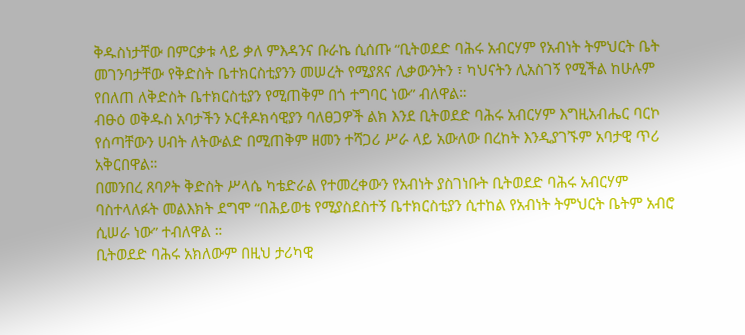ቅዱስነታቸው በምርቃቱ ላይ ቃለ ምእዳንና ቡራኬ ሲሰጡ “ቢትወደድ ባሕሩ አብርሃም የአብነት ትምህርት ቤት መገንባታቸው የቅድስት ቤተክርስቲያንን መሠረት የሚያጸና ሊቃውንትን ፣ ካህናትን ሊአስገኝ የሚችል ከሁሉም የበለጠ ለቅድስት ቤተክርስቲያን የሚጠቅም በጎ ተግባር ነው” ብለዋል።
ብፁዕ ወቅዱስ አባታችን ኦርቶዶክሳዊያን ባለፀጋዎች ልክ እንደ ቢትወደድ ባሕሩ አብርሃም እግዚአብሔር ባርኮ የሰጣቸውን ሀብት ለትውልድ በሚጠቅም ዘመን ተሻጋሪ ሥራ ላይ አውለው በረከት እንዲያገኙም አባታዊ ጥሪ አቅርበዋል።
በመንበረ ጸባዖት ቅድስት ሥላሴ ካቴድራል የተመረቀውን የአብነት ያስገነቡት ቢትወደድ ባሕሩ አብርሃም ባስተላለፉት መልእክት ደግሞ “በሕይወቴ የሚያስደስተኝ ቤተክርስቲያን ሲተከል የአብነት ትምህርት ቤትም አብሮ ሲሠራ ነው” ተብለዋል ።
ቢትወደድ ባሕሩ አክለውም በዚህ ታሪካዊ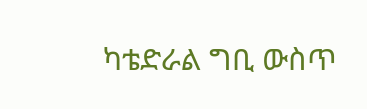ካቴድራል ግቢ ውስጥ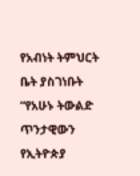የአብነት ትምህርት ቤት ያስገነቡት “የአሁኑ ትውልድ ጥንታዊውን የኢትዮጵያ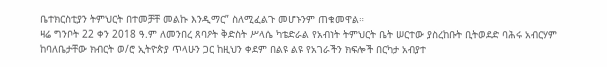ቤተክርስቲያን ትምህርት በተመቻቸ መልኩ እንዲማር” ስለሚፈልጉ መሆኑንም ጠቁመዋል።
ዛሬ ግንቦት 22 ቀን 2018 ዓ.ም ለመንበረ ጸባዖት ቅድስት ሥላሴ ካቴድራል የአብነት ትምህርት ቤት ሠርተው ያስረከቡት ቢትወደድ ባሕሩ አብርሃም ከባለቤታቸው ክብርት ወ/ሮ ኢትዮጵያ ጥላሁን ጋር ከዚህን ቀደም በልዩ ልዩ የአገራችን ክፍሎች በርካታ አብያተ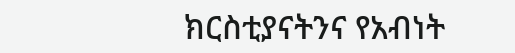ክርስቲያናትንና የአብነት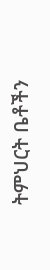ትምህርት ቤቶችን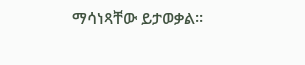ማሳነጻቸው ይታወቃል።